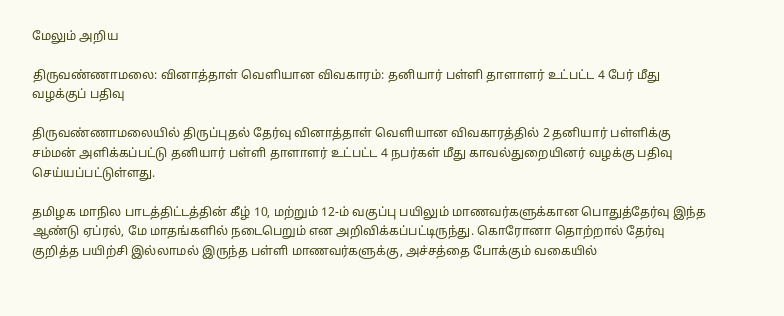மேலும் அறிய

திருவண்ணாமலை: வினாத்தாள் வெளியான விவகாரம்: தனியார் பள்ளி தாளாளர் உட்பட்ட 4 பேர் மீது வழக்குப் பதிவு

திருவண்ணாமலையில் திருப்புதல் தேர்வு வினாத்தாள் வெளியான விவகாரத்தில் 2 தனியார் பள்ளிக்கு சம்மன் அளிக்கப்பட்டு தனியார் பள்ளி தாளாளர் உட்பட்ட 4 நபர்கள் மீது காவல்துறையினர் வழக்கு பதிவு செய்யப்பட்டுள்ளது.

தமிழக மாநில பாடத்திட்டத்தின் கீழ் 10, மற்றும் 12-ம் வகுப்பு பயிலும் மாணவர்களுக்கான பொதுத்தேர்வு இந்த ஆண்டு ஏப்ரல், மே மாதங்களில் நடைபெறும் என அறிவிக்கப்பட்டிருந்து. கொரோனா தொற்றால் தேர்வு குறித்த பயிற்சி இல்லாமல் இருந்த பள்ளி மாணவர்களுக்கு, அச்சத்தை போக்கும் வகையில்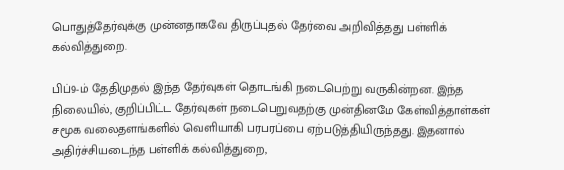பொதுத்தேர்வுக்கு முன்னதாகவே திருப்புதல் தேர்வை அறிவித்தது பள்ளிக் கல்வித்துறை.

பிப்9-ம் தேதிமுதல் இந்த தேர்வுகள் தொடங்கி நடைபெற்று வருகின்றன. இந்த நிலையில், குறிப்பிட்ட தேர்வுகள் நடைபெறுவதற்கு முன்தினமே கேள்வித்தாள்கள் சமூக வலைதளங்களில் வெளியாகி பரபரப்பை ஏற்படுத்தியிருந்தது. இதனால் அதிர்ச்சியடைந்த பள்ளிக் கல்வித்துறை,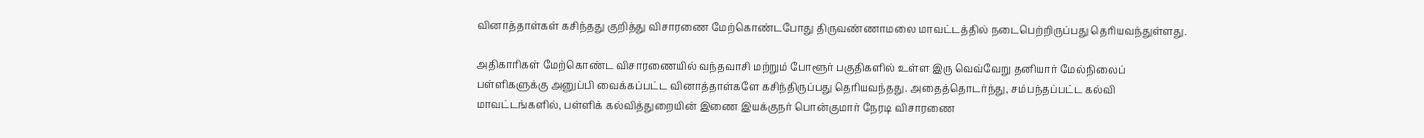வினாத்தாள்கள் கசிந்தது குறித்து விசாரணை மேற்கொண்டபோது திருவண்ணாமலை மாவட்டத்தில் நடைபெற்றிருப்பது தெரியவந்துள்ளது.

அதிகாரிகள் மேற்கொண்ட விசாரணையில் வந்தவாசி மற்றும் போளூர் பகுதிகளில் உள்ள இரு வெவ்வேறு தனியார் மேல்நிலைப் பள்ளிகளுக்கு அனுப்பி வைக்கப்பட்ட வினாத்தாள்களே கசிந்திருப்பது தெரியவந்தது. அதைத்தொடர்ந்து, சம்பந்தப்பட்ட கல்வி மாவட்டங்களில், பள்ளிக் கல்வித்துறையின் இணை இயக்குநர் பொன்குமார் நேரடி விசாரணை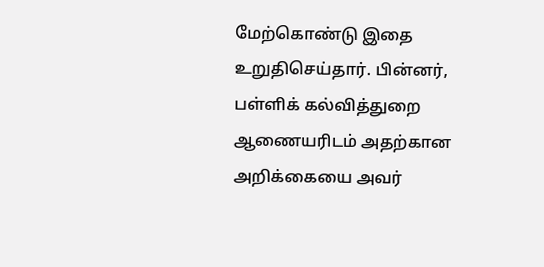மேற்கொண்டு இதை உறுதிசெய்தார். பின்னர், பள்ளிக் கல்வித்துறை ஆணையரிடம் அதற்கான அறிக்கையை அவர்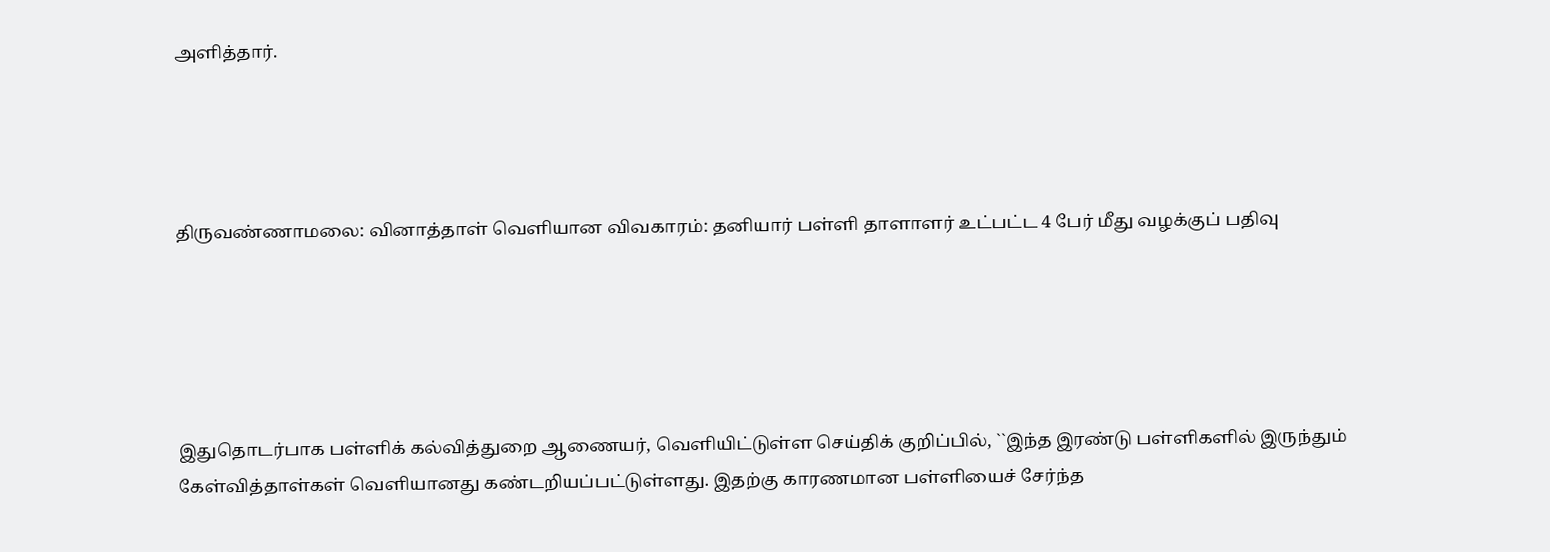அளித்தார்.




திருவண்ணாமலை: வினாத்தாள் வெளியான விவகாரம்: தனியார் பள்ளி தாளாளர் உட்பட்ட 4 பேர் மீது வழக்குப் பதிவு





இதுதொடர்பாக பள்ளிக் கல்வித்துறை ஆணையர், வெளியிட்டுள்ள செய்திக் குறிப்பில், ``இந்த இரண்டு பள்ளிகளில் இருந்தும் கேள்வித்தாள்கள் வெளியானது கண்டறியப்பட்டுள்ளது. இதற்கு காரணமான பள்ளியைச் சேர்ந்த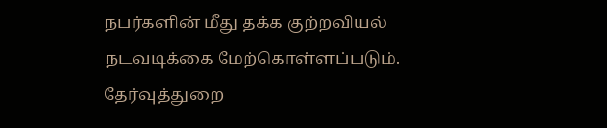நபர்களின் மீது தக்க குற்றவியல் நடவடிக்கை மேற்கொள்ளப்படும். தேர்வுத்துறை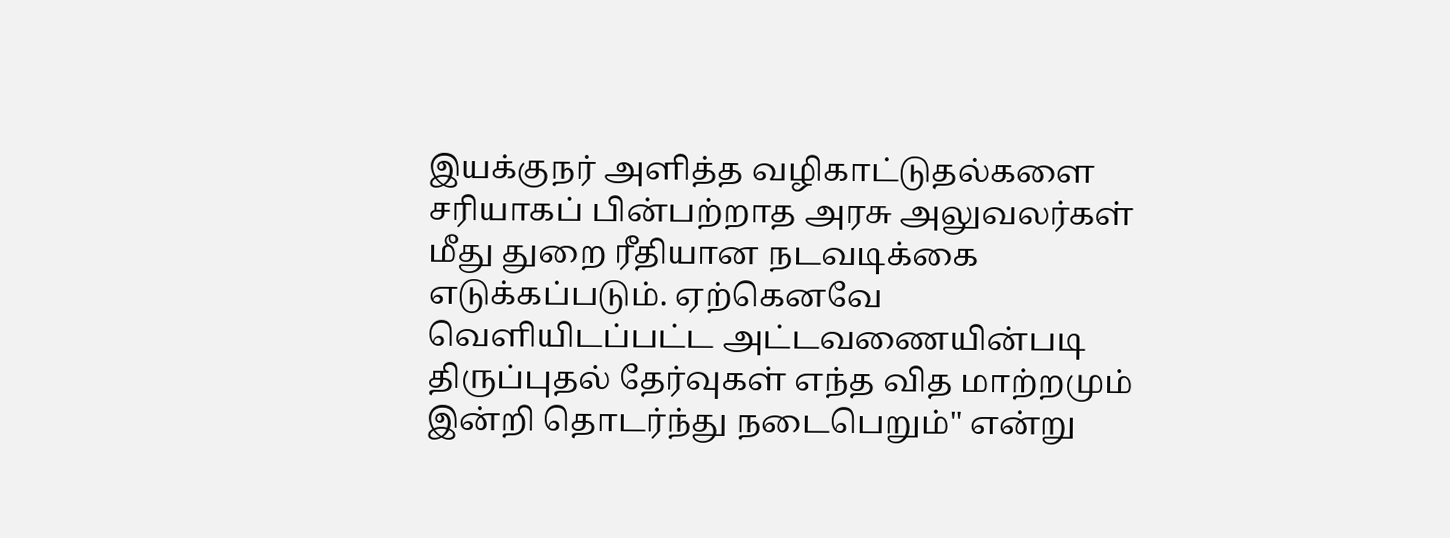இயக்குநர் அளித்த வழிகாட்டுதல்களை சரியாகப் பின்பற்றாத அரசு அலுவலர்கள் மீது துறை ரீதியான நடவடிக்கை எடுக்கப்படும். ஏற்கெனவே வெளியிடப்பட்ட அட்டவணையின்படி திருப்புதல் தேர்வுகள் எந்த வித மாற்றமும் இன்றி தொடர்ந்து நடைபெறும்" என்று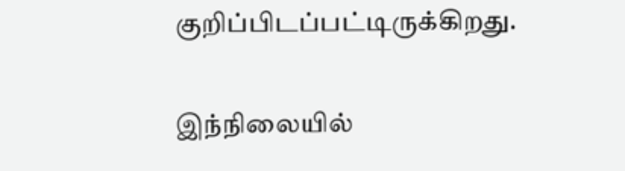குறிப்பிடப்பட்டிருக்கிறது.

இந்நிலையில்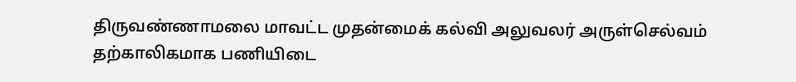திருவண்ணாமலை மாவட்ட முதன்மைக் கல்வி அலுவலர் அருள்செல்வம் தற்காலிகமாக பணியிடை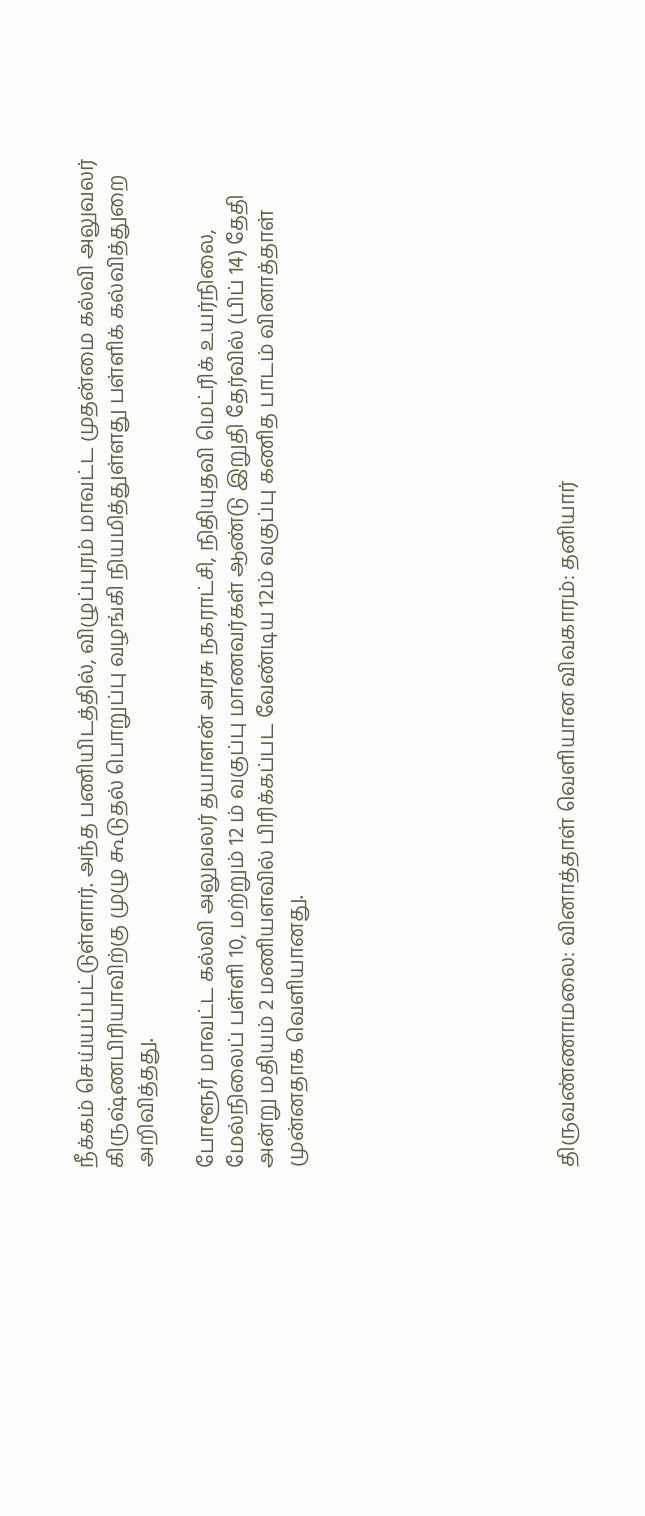நீக்கம் செய்யப்பட்டுள்ளார். அந்த பணியிடத்தில், விழுப்புரம் மாவட்ட முதன்மை கல்வி அலுவலர் கிருஷ்ணபிரியாவிற்கு முழு கூடுதல் பொறுப்பு வழங்கி நியமித்துள்ளது பள்ளிக் கல்வித்துறை அறிவித்தது.

போளூர் மாவட்ட கல்வி அலுவலர் தயாளன் அரசு நகராட்சி, நிதியுதவி மெட்ரிக் உயர்நிலை, மேல்நிலைப் பள்ளி 10, மற்றும் 12 ம் வகுப்பு மாணவர்கள் ஆண்டு இறுதி தேர்வில் (பிப் 14) தேதி அன்று மதியம் 2 மணியளவில் பிரிக்கப்பட வேண்டிய 12ம் வகுப்பு கணித பாடம் வினாத்தாள் முன்னதாக வெளியானது.








திருவண்ணாமலை: வினாத்தாள் வெளியான விவகாரம்: தனியார்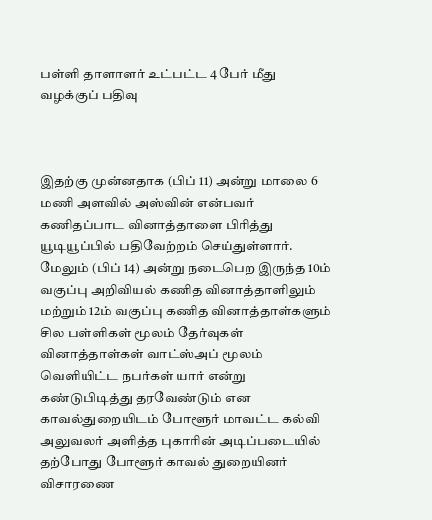பள்ளி தாளாளர் உட்பட்ட 4 பேர் மீது வழக்குப் பதிவு



இதற்கு முன்னதாக (பிப் 11) அன்று மாலை 6 மணி அளவில் அஸ்வின் என்பவர் கணிதப்பாட வினாத்தாளை பிரித்து யூடியூப்பில் பதிவேற்றம் செய்துள்ளார். மேலும் (பிப் 14) அன்று நடைபெற இருந்த 10ம் வகுப்பு அறிவியல் கணித வினாத்தாளிலும் மற்றும் 12ம் வகுப்பு கணித வினாத்தாள்களும் சில பள்ளிகள் மூலம் தேர்வுகள் வினாத்தாள்கள் வாட்ஸ்அப் மூலம் வெளியிட்ட நபர்கள் யார் என்று கண்டுபிடித்து தரவேண்டும் என காவல்துறையிடம் போளூர் மாவட்ட கல்வி அலுவலர் அளித்த புகாரின் அடிப்படையில் தற்போது போளூர் காவல் துறையினர் விசாரணை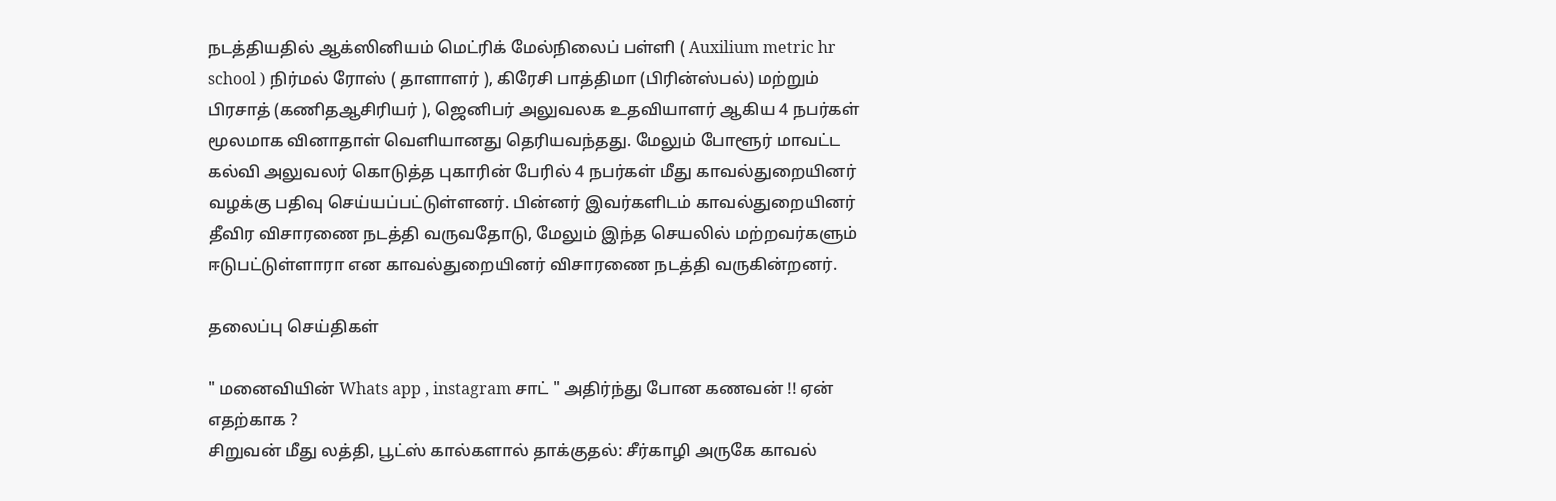நடத்தியதில் ஆக்ஸினியம் மெட்ரிக் மேல்நிலைப் பள்ளி ( Auxilium metric hr school ) நிர்மல் ரோஸ் ( தாளாளர் ), கிரேசி பாத்திமா (பிரின்ஸ்பல்) மற்றும் பிரசாத் (கணிதஆசிரியர் ), ஜெனிபர் அலுவலக உதவியாளர் ஆகிய 4 நபர்கள் மூலமாக ‌வினாதாள் வெளியானது தெரியவந்தது. மேலும் போளூர் மாவட்ட கல்வி அலுவலர் கொடுத்த புகாரின் பேரில் 4 நபர்கள் மீது காவல்துறையினர் வழக்கு பதிவு செய்யப்பட்டுள்ளனர். பின்னர் இவர்களிடம் காவல்துறையினர் தீவிர விசாரணை நடத்தி வருவதோடு, மேலும் இந்த செயலில் மற்றவர்களும் ஈடுபட்டுள்ளாரா என காவல்துறையினர் விசாரணை நடத்தி வருகின்றனர்.

தலைப்பு செய்திகள்

" மனைவியின் Whats app , instagram சாட் " அதிர்ந்து போன கணவன் !! ஏன் எதற்காக ?
சிறுவன் மீது லத்தி, பூட்ஸ் கால்களால் தாக்குதல்: சீர்காழி அருகே காவல்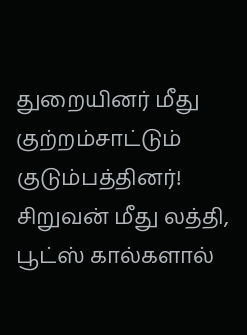துறையினர் மீது குற்றம்சாட்டும் குடும்பத்தினர்!
சிறுவன் மீது லத்தி, பூட்ஸ் கால்களால்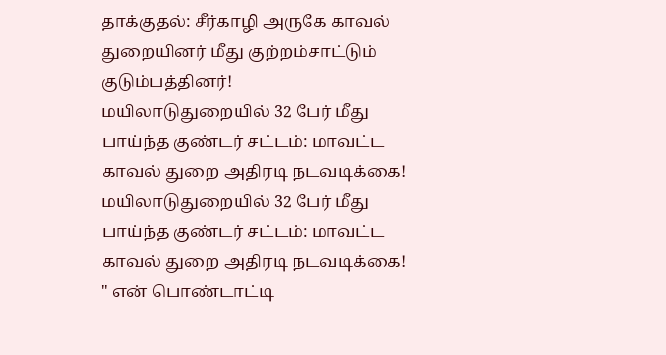தாக்குதல்: சீர்காழி அருகே காவல் துறையினர் மீது குற்றம்சாட்டும் குடும்பத்தினர்!
மயிலாடுதுறையில் 32 பேர் மீது பாய்ந்த குண்டர் சட்டம்: மாவட்ட காவல் துறை அதிரடி நடவடிக்கை!
மயிலாடுதுறையில் 32 பேர் மீது பாய்ந்த குண்டர் சட்டம்: மாவட்ட காவல் துறை அதிரடி நடவடிக்கை!
" என் பொண்டாட்டி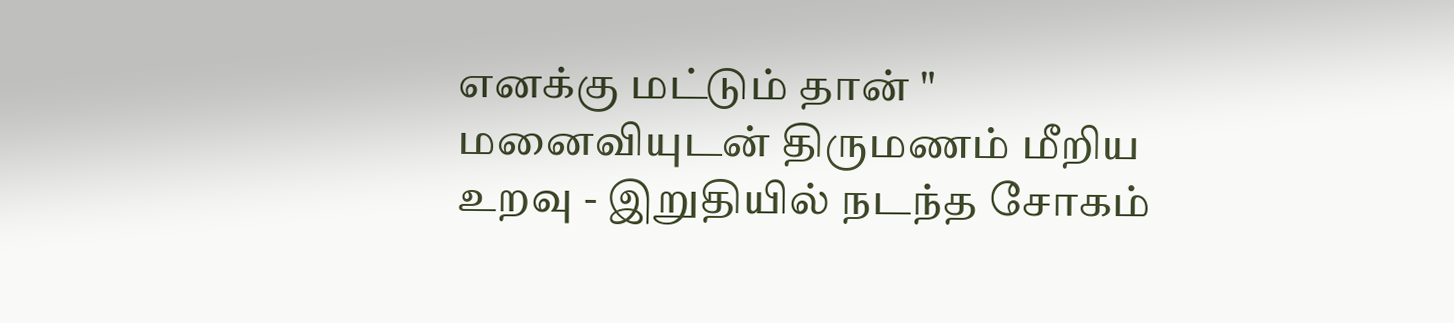எனக்கு மட்டும் தான் " மனைவியுடன் திருமணம் மீறிய உறவு - இறுதியில் நடந்த சோகம்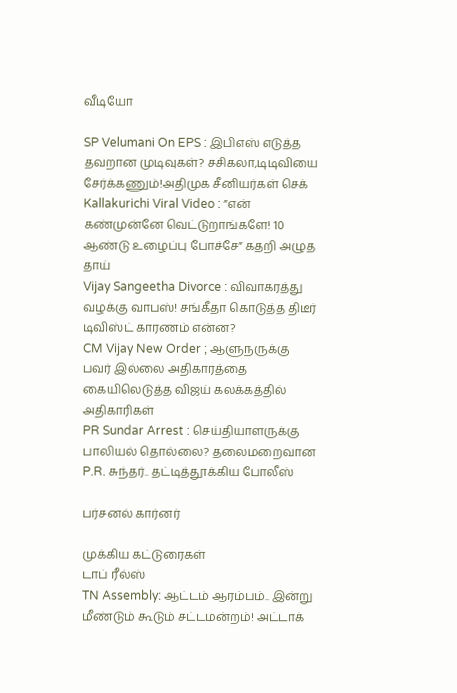வீடியோ

SP Velumani On EPS : இபிஎஸ் எடுத்த தவறான முடிவுகள்? சசிகலா,டிடிவியை சேர்க்கணும்!அதிமுக சீனியர்கள் செக்
Kallakurichi Viral Video : ”என் கண்முன்னே வெட்டுறாங்களே! 10 ஆண்டு உழைப்பு போச்சே” கதறி அழுத தாய்
Vijay Sangeetha Divorce : விவாகரத்து வழக்கு வாபஸ்! சங்கீதா கொடுத்த திடீர் டிவிஸ்ட் காரணம் என்ன?
CM Vijay New Order ; ஆளுநருக்கு பவர் இல்லை அதிகாரத்தை கையிலெடுத்த விஜய் கலக்கத்தில் அதிகாரிகள்
PR Sundar Arrest : செய்தியாளருக்கு பாலியல் தொல்லை? தலைமறைவான P.R. சுந்தர்.. தட்டித்தூக்கிய போலீஸ்

பர்சனல் கார்னர்

முக்கிய கட்டுரைகள்
டாப் ரீல்ஸ்
TN Assembly: ஆட்டம் ஆரம்பம்.. இன்று மீண்டும் கூடும் சட்டமன்றம்! அட்டாக்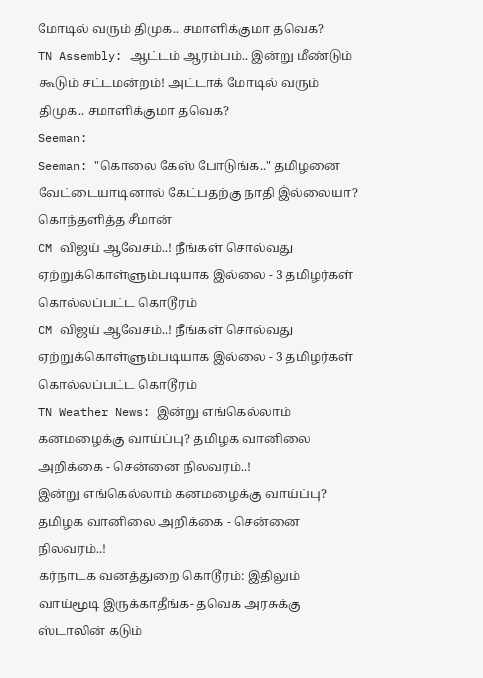மோடில் வரும் திமுக.. சமாளிக்குமா தவெக?
TN Assembly: ஆட்டம் ஆரம்பம்.. இன்று மீண்டும் கூடும் சட்டமன்றம்! அட்டாக் மோடில் வரும் திமுக.. சமாளிக்குமா தவெக?
Seeman:
Seeman: "கொலை கேஸ் போடுங்க.." தமிழனை வேட்டையாடினால் கேட்பதற்கு நாதி இ்ல்லையா? கொந்தளித்த சீமான்
CM விஜய் ஆவேசம்..! நீங்கள் சொல்வது ஏற்றுக்கொள்ளும்படியாக இல்லை - 3 தமிழர்கள் கொல்லப்பட்ட கொடூரம்
CM விஜய் ஆவேசம்..! நீங்கள் சொல்வது ஏற்றுக்கொள்ளும்படியாக இல்லை - 3 தமிழர்கள் கொல்லப்பட்ட கொடூரம்
TN Weather News: இன்று எங்கெல்லாம் கனமழைக்கு வாய்ப்பு? தமிழக வானிலை அறிக்கை - சென்னை நிலவரம்..!
இன்று எங்கெல்லாம் கனமழைக்கு வாய்ப்பு? தமிழக வானிலை அறிக்கை - சென்னை நிலவரம்..!
கர்நாடக வனத்துறை கொடூரம்: இதிலும் வாய்மூடி இருக்காதீங்க- தவெக அரசுக்கு ஸ்டாலின் கடும்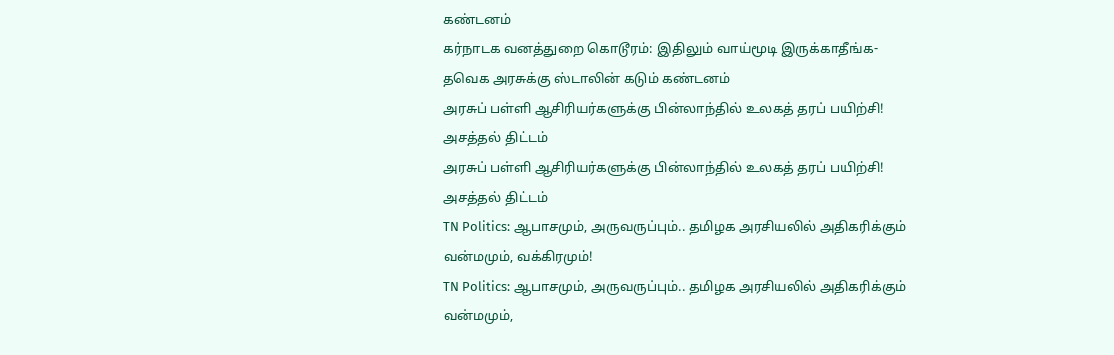கண்டனம்
கர்நாடக வனத்துறை கொடூரம்: இதிலும் வாய்மூடி இருக்காதீங்க- தவெக அரசுக்கு ஸ்டாலின் கடும் கண்டனம்
அரசுப் பள்ளி ஆசிரியர்களுக்கு பின்லாந்தில் உலகத் தரப் பயிற்சி! அசத்தல் திட்டம்
அரசுப் பள்ளி ஆசிரியர்களுக்கு பின்லாந்தில் உலகத் தரப் பயிற்சி! அசத்தல் திட்டம்
TN Politics: ஆபாசமும், அருவருப்பும்.. தமிழக அரசியலில் அதிகரிக்கும் வன்மமும், வக்கிரமும்!
TN Politics: ஆபாசமும், அருவருப்பும்.. தமிழக அரசியலில் அதிகரிக்கும் வன்மமும்,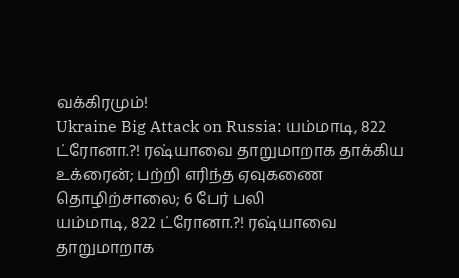வக்கிரமும்!
Ukraine Big Attack on Russia: யம்மாடி, 822 ட்ரோனா.?! ரஷ்யாவை தாறுமாறாக தாக்கிய உக்ரைன்; பற்றி எரிந்த ஏவுகணை தொழிற்சாலை; 6 பேர் பலி
யம்மாடி, 822 ட்ரோனா.?! ரஷ்யாவை தாறுமாறாக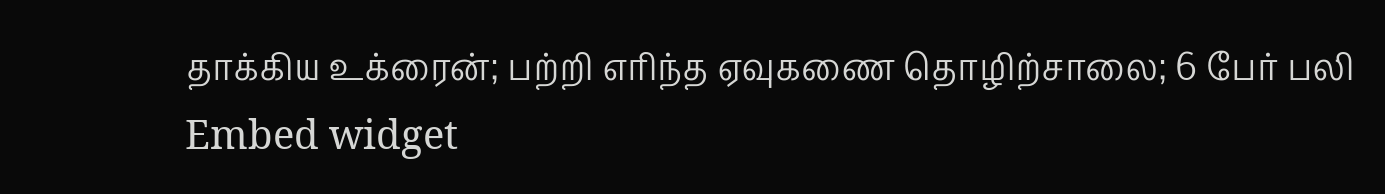தாக்கிய உக்ரைன்; பற்றி எரிந்த ஏவுகணை தொழிற்சாலை; 6 பேர் பலி
Embed widget